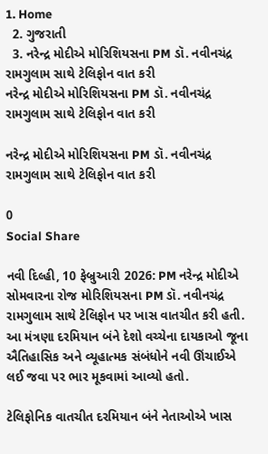1. Home
  2. ગુજરાતી
  3. નરેન્દ્ર મોદીએ મોરિશિયસના PM ડૉ. નવીનચંદ્ર રામગુલામ સાથે ટેલિફોન વાત કરી
નરેન્દ્ર મોદીએ મોરિશિયસના PM ડૉ. નવીનચંદ્ર રામગુલામ સાથે ટેલિફોન વાત કરી

નરેન્દ્ર મોદીએ મોરિશિયસના PM ડૉ. નવીનચંદ્ર રામગુલામ સાથે ટેલિફોન વાત કરી

0
Social Share

નવી દિલ્હી, 10 ફેબ્રુઆરી 2026: PM નરેન્દ્ર મોદીએ સોમવારના રોજ મોરિશિયસના PM ડૉ. નવીનચંદ્ર રામગુલામ સાથે ટેલિફોન પર ખાસ વાતચીત કરી હતી. આ મંત્રણા દરમિયાન બંને દેશો વચ્ચેના દાયકાઓ જૂના ઐતિહાસિક અને વ્યૂહાત્મક સંબંધોને નવી ઊંચાઈએ લઈ જવા પર ભાર મૂકવામાં આવ્યો હતો.

ટેલિફોનિક વાતચીત દરમિયાન બંને નેતાઓએ ખાસ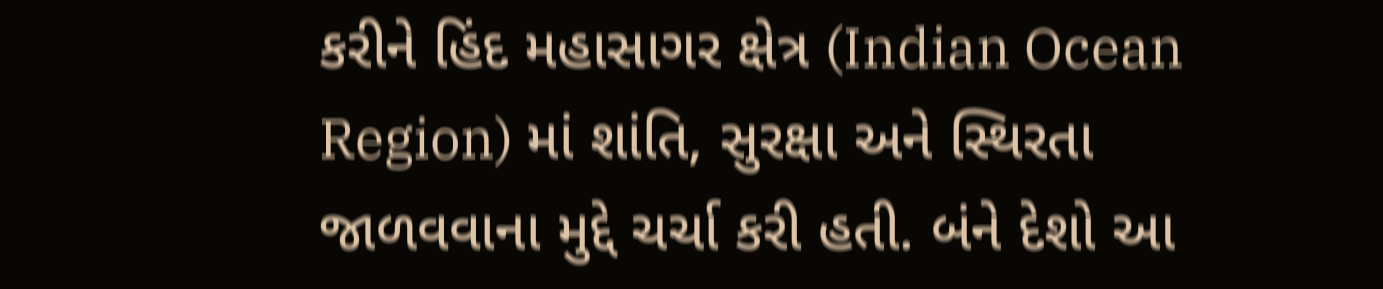કરીને હિંદ મહાસાગર ક્ષેત્ર (Indian Ocean Region) માં શાંતિ, સુરક્ષા અને સ્થિરતા જાળવવાના મુદ્દે ચર્ચા કરી હતી. બંને દેશો આ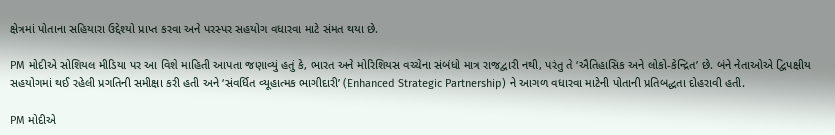ક્ષેત્રમાં પોતાના સહિયારા ઉદ્દેશ્યો પ્રાપ્ત કરવા અને પરસ્પર સહયોગ વધારવા માટે સંમત થયા છે.

PM મોદીએ સોશિયલ મીડિયા પર આ વિશે માહિતી આપતા જણાવ્યું હતું કે, ભારત અને મોરિશિયસ વચ્ચેના સંબંધો માત્ર રાજદ્વારી નથી, પરંતુ તે ‘ઐતિહાસિક અને લોકો-કેન્દ્રિત’ છે. બંને નેતાઓએ દ્વિપક્ષીય સહયોગમાં થઈ રહેલી પ્રગતિની સમીક્ષા કરી હતી અને ‘સંવર્ધિત વ્યૂહાત્મક ભાગીદારી’ (Enhanced Strategic Partnership) ને આગળ વધારવા માટેની પોતાની પ્રતિબદ્ધતા દોહરાવી હતી.

PM મોદીએ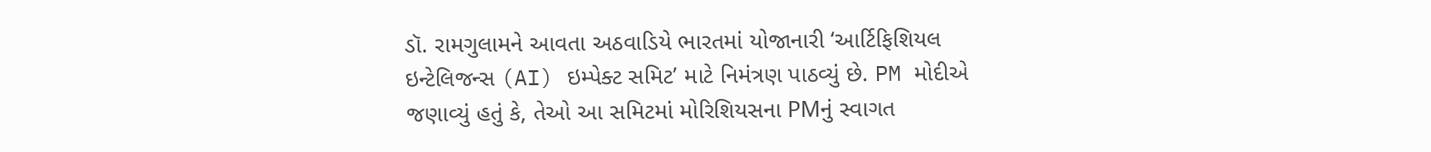ડૉ. રામગુલામને આવતા અઠવાડિયે ભારતમાં યોજાનારી ‘આર્ટિફિશિયલ ઇન્ટેલિજન્સ (AI) ઇમ્પેક્ટ સમિટ’ માટે નિમંત્રણ પાઠવ્યું છે. PM મોદીએ જણાવ્યું હતું કે, તેઓ આ સમિટમાં મોરિશિયસના PMનું સ્વાગત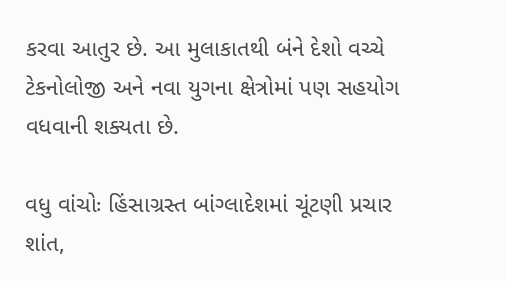કરવા આતુર છે. આ મુલાકાતથી બંને દેશો વચ્ચે ટેકનોલોજી અને નવા યુગના ક્ષેત્રોમાં પણ સહયોગ વધવાની શક્યતા છે.

વધુ વાંચોઃ હિંસાગ્રસ્ત બાંગ્લાદેશમાં ચૂંટણી પ્રચાર શાંત,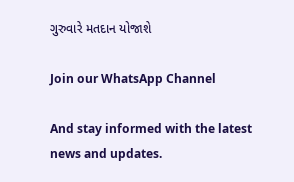ગુરુવારે મતદાન યોજાશે

Join our WhatsApp Channel

And stay informed with the latest news and updates.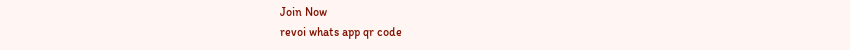Join Now
revoi whats app qr code